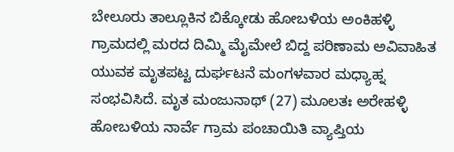ಬೇಲೂರು ತಾಲ್ಲೂಕಿನ ಬಿಕ್ಕೋಡು ಹೋಬಳಿಯ ಅಂಕಿಹಳ್ಳಿ ಗ್ರಾಮದಲ್ಲಿ ಮರದ ದಿಮ್ಮಿ ಮೈಮೇಲೆ ಬಿದ್ದ ಪರಿಣಾಮ ಅವಿವಾಹಿತ ಯುವಕ ಮೃತಪಟ್ಟ ದುರ್ಘಟನೆ ಮಂಗಳವಾರ ಮಧ್ಯಾಹ್ನ ಸಂಭವಿಸಿದೆ. ಮೃತ ಮಂಜುನಾಥ್ (27) ಮೂಲತಃ ಅರೇಹಳ್ಳಿ ಹೋಬಳಿಯ ನಾರ್ವೆ ಗ್ರಾಮ ಪಂಚಾಯಿತಿ ವ್ಯಾಪ್ತಿಯ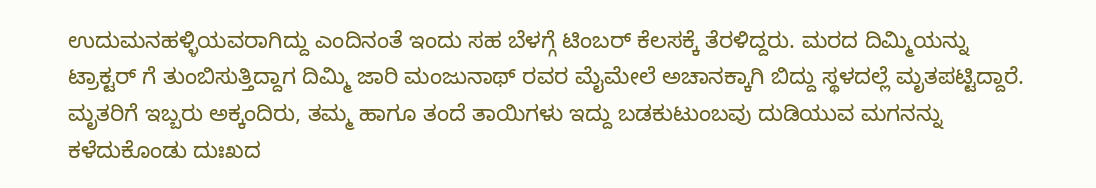ಉದುಮನಹಳ್ಳಿಯವರಾಗಿದ್ದು ಎಂದಿನಂತೆ ಇಂದು ಸಹ ಬೆಳಗ್ಗೆ ಟಿಂಬರ್ ಕೆಲಸಕ್ಕೆ ತೆರಳಿದ್ದರು. ಮರದ ದಿಮ್ಮಿಯನ್ನು ಟ್ರಾಕ್ಟರ್ ಗೆ ತುಂಬಿಸುತ್ತಿದ್ದಾಗ ದಿಮ್ಮಿ ಜಾರಿ ಮಂಜುನಾಥ್ ರವರ ಮೈಮೇಲೆ ಅಚಾನಕ್ಕಾಗಿ ಬಿದ್ದು ಸ್ಥಳದಲ್ಲೆ ಮೃತಪಟ್ಟಿದ್ದಾರೆ. ಮೃತರಿಗೆ ಇಬ್ಬರು ಅಕ್ಕಂದಿರು, ತಮ್ಮ ಹಾಗೂ ತಂದೆ ತಾಯಿಗಳು ಇದ್ದು ಬಡಕುಟುಂಬವು ದುಡಿಯುವ ಮಗನನ್ನು ಕಳೆದುಕೊಂಡು ದುಃಖದ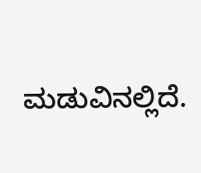ಮಡುವಿನಲ್ಲಿದೆ.